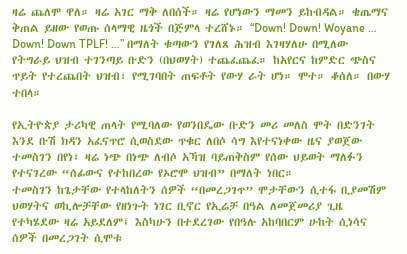ዛሬ ጨለሞ ዋለ። ዛሬ አገር ማቅ ለበሰች። ዛሬ የሆነውን ማመን ይከብዳል። ቄጤማና ቅጠል ይዘው የወጡ ሰላማዊ ዜጎች በጅምላ ተረሸኑ። “Down! Down! Woyane … Down! Down TPLF! …” በማለት ቁጣውን የገለጸ ሕዝብ እገዛሃለሁ በሚለው የትግራይ ህዝብ ተገንጣይ ቡድን (በህወሃት) ተጨፈጨፈ። ከአየርና ከምድር ጭስና ጥይት የተረጨበት ህዝብ፣ የሚገባበት ጠፍቶት የውሃ ራት ሆነ። ሞተ። ቆሰለ። በውሃ ተበላ።

የኢትዮጵያ ታሪካዊ ጠላት የሚባለው የወንበዴው ቡድን መሪ መለስ ሞት በድንገት እንደ ቡሽ ክዳን አፈናጥሮ ሲወስደው ጥቁር ለበሶ ሳግ እየተናነቀው ዜና ያወጀው ተመስገን በየነ፣ ዛሬ ነጭ በነጭ ለብሶ አኻዝ ባይጠቅስም የሰው ህይወት ማለፉን የተናገረው “ሰፊውና የተከበረው የኦሮሞ ህዝብ” በማለት ነበር።
ተመስገን ከጌታቸው የተላከለትን ሰዎች “በመረጋገጥ” ሞታቸውን ሲተፋ ቢያመሽም ህወሃትና ወኪሎቻቸው የዘነጉት ነገር ቢኖር የኢሬቻ በዓል ለመጀመሪያ ጊዜ የተካሄደው ዛሬ አይደለም፤ እስካሁን በተደረገው የበዓሉ አከባበርም ሁከት ሲነሳና ሰዎች በመረጋገት ሲሞቱ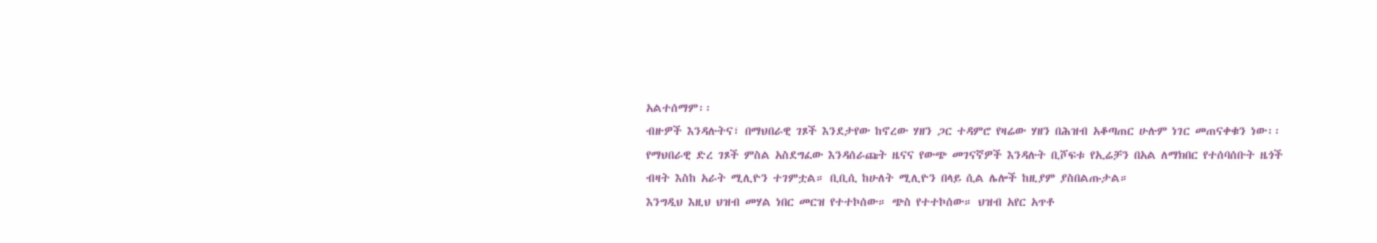አልተሰማም፡፡
ብዙዎች እንዳሉትና፣ በማህበራዊ ገጾች እንደታየው ከኖረው ሃዘን ጋር ተዳምሮ የዛሬው ሃዘን በሕዝብ አቆጣጠር ሁሉም ነገር መጠናቀቁን ነው፡፡
የማህበራዊ ድረ ገጾች ምስል አስደግፈው እንዳሰራጩት ዜናና የውጭ መገናኛዎች እንዳሉት ቢሾፍቱ የኢሬቻን በአል ለማክበር የተሰባሰቡት ዜጎች ብዛት እስከ አራት ሚሊዮን ተገምቷል። ቢቢሲ ከሁለት ሚሊዮን በላይ ሲል ሌሎች ከዚያም ያስበልጡታል።
እንግዲህ እዚህ ህዝብ መሃል ነበር መርዝ የተተኮሰው። ጭስ የተተኮሰው። ህዝብ አየር አጥቶ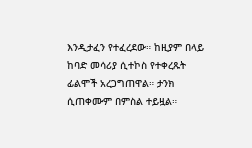እንዲታፈን የተፈረደው። ከዚያም በላይ ከባድ መሳሪያ ሲተኮስ የተቀረጹት ፊልሞች አረጋግጠዋል። ታንክ ሲጠቀሙም በምስል ተይዟል።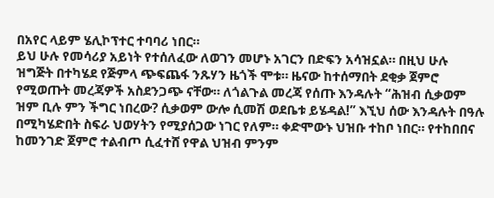በአየር ላይም ሄሊኮፕተር ተባባሪ ነበር።
ይህ ሁሉ የመሳሪያ አይነት የተሰለፈው ለወገን መሆኑ አገርን በድፍን አሳዝኗል። በዚህ ሁሉ ዝግጅት በተካሄደ የጅምላ ጭፍጨፋ ንጹሃን ዜጎች ሞቱ። ዜናው ከተሰማበት ደቂቃ ጀምሮ የሚወጡት መረጃዎች አስደንጋጭ ናቸው። ለጎልጉል መረጃ የሰጡ እንዳሉት “ሕዝብ ሲቃወም ዝም ቢሉ ምን ችግር ነበረው? ሲቃወም ውሎ ሲመሽ ወደቤቱ ይሄዳል!” እኚህ ሰው እንዳሉት በዓሉ በሚካሄድበት ስፍራ ህወሃትን የሚያሰጋው ነገር የለም። ቀድሞውኑ ህዝቡ ተከቦ ነበር። የተከበበና ከመንገድ ጀምሮ ተልብጦ ሲፈተሸ የዋል ህዝብ ምንም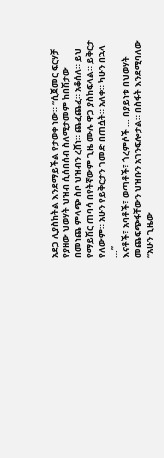አደጋ ሊያስከትል እንደማይችል የታወቀ ነው። “ሲጀመር ፍርሃቻ የያዘው ህወሃት ህዝብ ሲሰበሰብ ስለሚታመም ከበሽታው በመነጨ ምላጭ ስቦ ህዝብን ረሸነ። ጨፈጨፈ። አቆሰለ። ይህ የማይሽር ጠባሳ በየትኛውም ጊዜ ሙሉ ዋጋ ያስከፍላል። ይቅርታ የለውም። አሁን የይቅርታን ገመድ በጠሷት። አለቀ። ካሁን በኋላ …”
እናቶች፣ አባቶች፣ ወጣቶች፣ ጎረምሶች … በያይነቱ በህወሃት መጨፍጭፋቸውን ህዝቡን አገንፍሎታል። በስፋት እንደሚባለው “አሁን ጊዜው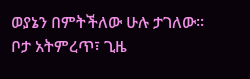ወያኔን በምትችለው ሁሉ ታገለው። ቦታ አትምረጥ፣ ጊዜ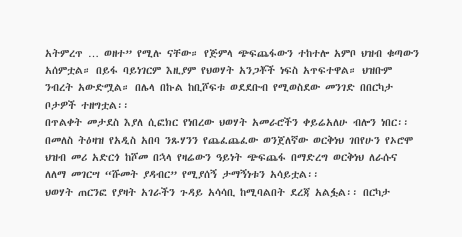አትምረጥ … ወዘተ” የሚሉ ናቸው። የጅምላ ጭፍጨፋውን ተከተሎ አምቦ ህዝብ ቁጣውን አሰምቷል። በይፋ ባይነገርም እዚያም የህወሃት አንጋቾች ነፍስ አጥፍተዋል። ህዝቡም ንብረት አውድሟል። በሌላ በኩል ከቢሾፍቱ ወደደቡብ የሚወስደው መንገድ በበርካታ ቦታዎች ተዘግቷል፡፡
በጥልቀት መታደስ እያለ ሲፎክር የነበረው ህወሃት አመራሮችን ቀይሬአለሁ ብሎን ነበር፡፡ በመለስ ትዕዛዝ የአዲስ አበባ ንጹሃንን የጨፈጨፈው ወንጀለኛው ወርቅነህ ገበየሁን የኦሮሞ ህዝብ መሪ አድርጎ ከሾመ በኋላ የዛሬውን ዓይነት ጭፍጨፋ በማድረግ ወርቅነህ ለራሱና ለለማ መገርሣ “ሹመት ያዳብር” የሚያሰኝ ታማኝነቱን አሳይቷል፡፡
ህወሃት ጠርንፎ የያዛት አገራችን ጉዳይ አሳሳቢ ከሚባልበት ደረጃ አልፏል፡፡ በርካታ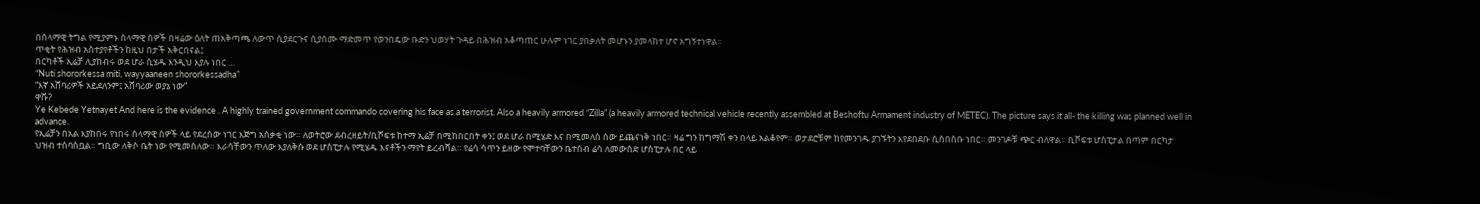በሰላማዊ ትግል የሚያምኑ ሰላማዊ ሰዎች በዛሬው ዕለት ጠአቅጣጫ ለውጥ ሲያደርጉና ሲያሰሙ ማድመጥ የወንበዴው ቡድን ህወሃት ጉዳይ በሕዝብ አቆጣጠር ሁሉም ነገር ያበቃለት መሆኑን ያመላከተ ሆኖ አግኝተነዋል፡፡
ጥቂት የሕዝብ አስተያየቶችን ከዚህ በታች አቅርበናል፤
በርካቶች ኢሬቻ ሊያከብሩ ወደ ሆራ ሲሄዱ እንዲህ እያሉ ነበር …
“Nuti shororkessa miti, wayyaaneen shororkessadha”
“እኛ አሸባሪዎች አይደለንም፤ አሸባሪው ወያኔ ነው”
ዋሹ?
Ye Kebede Yetnayet And here is the evidence . A highly trained government commando covering his face as a terrorist. Also a heavily armored “Zilla” (a heavily armored technical vehicle recently assembled at Beshoftu Armament industry of METEC). The picture says it all- the killing was planned well in advance.
የኢሬቻን በአል እያከበሩ የነበሩ ሰላማዊ ሰዎች ላይ የደረሰው ነገር እጅግ አሰቃቂ ነው። ለወትሮው ደብረዘይት/ቢሾፍቱ ከተማ ኢሬቻ በሚከበርበት ቀን፤ ወደ ሆራ በሚሄድ እና በሚመለስ ሰው ይጨናነቅ ነበር። ዛሬ ግን ከግማሽ ቀን በላይ አልቆየም። ወታደሮቹም ከየመንገዱ ያገኙትን እየደበደቡ ሲሰበስቡ ነበር። መንገዶቹ ጭር ብለዋል። ቢሾፍቱ ሆስፒታል በጣም በርካታ ህዝብ ተሰባስቧል። ግቢው ለቅሶ ቤት ነው የሚመስለው። እራሳቸውን ጥለው እያለቅሱ ወደ ሆስፒታሉ የሚሄዱ እናቶችን ማየት ይረብሻል። የሬሳ ሳጥን ይዘው የሞተባቸውን ቤተሰብ ሬሳ ለመውሰድ ሆስፒታሉ በር ላይ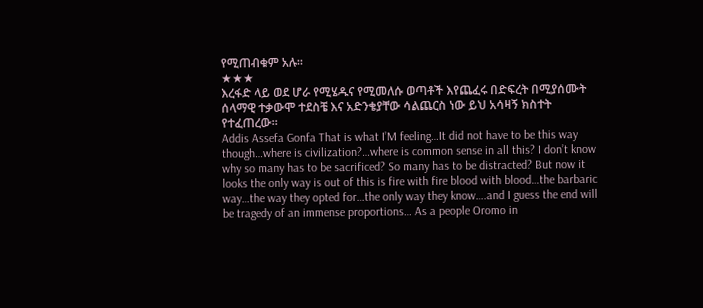የሚጠብቁም አሉ።
★★★
እረፋድ ላይ ወደ ሆራ የሚሄዱና የሚመለሱ ወጣቶች እየጨፈሩ በድፍረት በሚያሰሙት ሰላማዊ ተቃውሞ ተደስቼ እና አድንቄያቸው ሳልጨርስ ነው ይህ አሳዛኝ ክስተት የተፈጠረው።
Addis Assefa Gonfa That is what I’M feeling…It did not have to be this way though…where is civilization?…where is common sense in all this? I don’t know why so many has to be sacrificed? So many has to be distracted? But now it looks the only way is out of this is fire with fire blood with blood…the barbaric way…the way they opted for…the only way they know….and I guess the end will be tragedy of an immense proportions… As a people Oromo in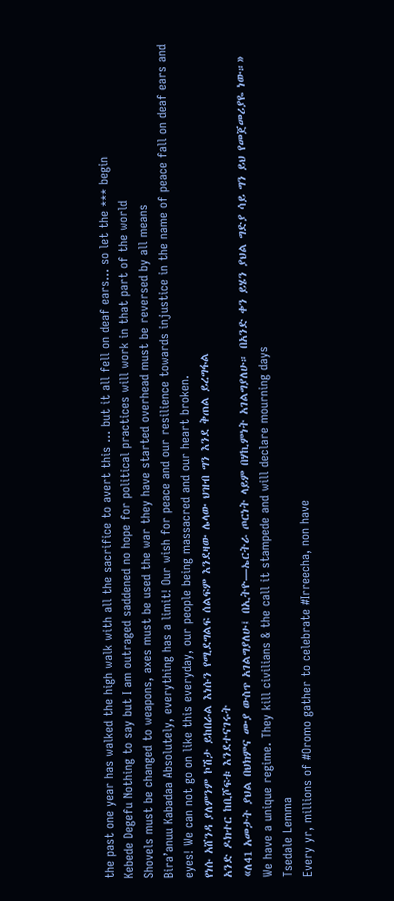the past one year has walked the high walk with all the sacrifice to avert this … but it all fell on deaf ears… so let the *** begin
Kebede Degefu Nothing to say but I am outraged saddened no hope for political practices will work in that part of the world
Shovels must be changed to weapons, axes must be used the war they have started overhead must be reversed by all means
Bira’anuu Kabadaa Absolutely, everything has a limit! Our wish for peace and our resilience towards injustice in the name of peace fall on deaf ears and eyes! We can not go on like this everyday, our people being massacred and our heart broken.
የነሱ አሸንዳ ያለምንም ኮሽታ ይከበራል እነሱን የሚደግልፍ ሰልፍም እንደዛው ሌላው ህዝብ ግን እንደ ቅጠል ይረግፋል
አንድ ዶክተር ከቢሾፍቱ እንደተናገሩት
«ለ41 አመታት ያህል በህክምና ሙያ ውስጥ አገልግያለሁ፤ በኢትዮ―ኤርትራ ጦርነት ላይም በሃኪምነት አገልግያለሁ። በአንድ ቀን ይሄን ያህል ግድያ ሳይ ግን ይህ የመጀመሪያዬ ነው።»
We have a unique regime. They kill civilians & the call it stampede and will declare mourning days
Tsedale Lemma
Every yr, millions of #Oromo gather to celebrate #Irreecha, non have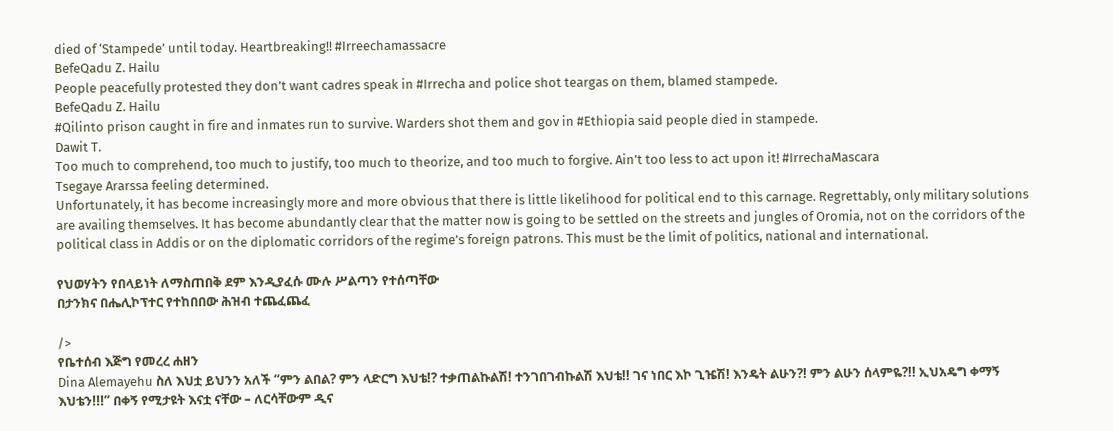died of ‘Stampede’ until today. Heartbreaking!! #Irreechamassacre
BefeQadu Z. Hailu
People peacefully protested they don’t want cadres speak in #Irrecha and police shot teargas on them, blamed stampede.
BefeQadu Z. Hailu
#Qilinto prison caught in fire and inmates run to survive. Warders shot them and gov in #Ethiopia said people died in stampede.
Dawit T.
Too much to comprehend, too much to justify, too much to theorize, and too much to forgive. Ain’t too less to act upon it! #IrrechaMascara
Tsegaye Ararssa feeling determined.
Unfortunately, it has become increasingly more and more obvious that there is little likelihood for political end to this carnage. Regrettably, only military solutions are availing themselves. It has become abundantly clear that the matter now is going to be settled on the streets and jungles of Oromia, not on the corridors of the political class in Addis or on the diplomatic corridors of the regime’s foreign patrons. This must be the limit of politics, national and international.

የህወሃትን የበላይነት ለማስጠበቅ ደም እንዲያፈሱ ሙሉ ሥልጣን የተሰጣቸው
በታንክና በሔሊኮፕተር የተከበበው ሕዝብ ተጨፈጨፈ

/>
የቤተሰብ እጅግ የመረረ ሐዘን
Dina Alemayehu ስለ እህቷ ይህንን አለች “ምን ልበል? ምን ላድርግ እህቴ!? ተቃጠልኩልሽ! ተንገበገብኩልሽ እህቴ!! ገና ነበር እኮ ጊዤሽ! እንዴት ልሁን?! ምን ልሁን ሰላምዬ?!! ኢህአዴግ ቀማኝ እህቴን!!!” በቀኝ የሚታዩት እናቷ ናቸው – ለርሳቸውም ዲና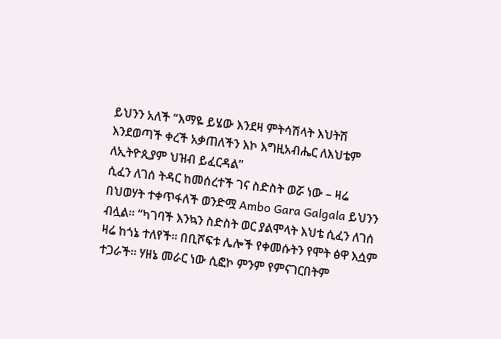ይህንን አለች “እማዬ ይሄው እንደዛ ምትሳሽላት እህትሽ እንደወጣች ቀረች አቃጠለችን እኮ እግዚአብሔር ለእህቴም ለኢትዮጲያም ህዝብ ይፈርዳል”
ሲፈን ለገሰ ትዳር ከመሰረተች ገና ስድስት ወሯ ነው – ዛሬ በህወሃት ተቀጥፋለች ወንድሟ Ambo Gara Galgala ይህንን ብሏል። “ካገባች እንኳን ስድስት ወር ያልሞላት እህቴ ሲፈን ለገሰ ዛሬ ከጎኔ ተለየች። በቢሾፍቱ ሌሎች የቀመሱትን የሞት ፅዋ እሷም ተጋራች። ሃዘኔ መራር ነው ሲፎኮ ምንም የምናገርበትም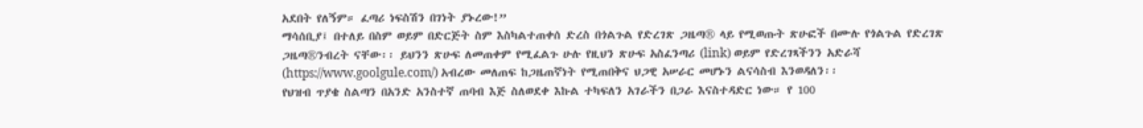አደበት የለኝም። ፈጣሪ ነፍስሽን በገነት ያኑረው!”
ማሳሰቢያ፤ በተለይ በስም ወይም በድርጅት ስም እስካልተጠቀሰ ድረስ በጎልጉል የድረገጽ ጋዜጣ® ላይ የሚወጡት ጽሁፎች በሙሉ የጎልጉል የድረገጽ ጋዜጣ®ንብረት ናቸው፡፡ ይህንን ጽሁፍ ለመጠቀም የሚፈልጉ ሁሉ የዚህን ጽሁፍ አስፈንጣሪ (link) ወይም የድረገጻችንን አድራሻ (https://www.goolgule.com/) አብረው መለጠፍ ከጋዜጠኛነት የሚጠበቅና ህጋዊ አሠራር መሆኑን ልናሳስብ እንወዳለን፡፡
የህዝብ ጥያቄ ስልጣን በአንድ አንስተኛ ጠባብ እጅ ስለወደቀ እኩል ተካፍለን አገራችን በጋራ እናስተዳድር ነው። የ 100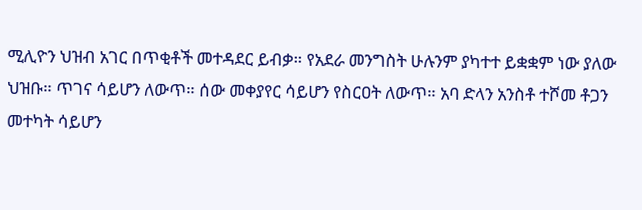ሚሊዮን ህዝብ አገር በጥቂቶች መተዳደር ይብቃ። የአደራ መንግስት ሁሉንም ያካተተ ይቋቋም ነው ያለው ህዝቡ። ጥገና ሳይሆን ለውጥ። ሰው መቀያየር ሳይሆን የስርዐት ለውጥ። አባ ድላን አንስቶ ተሾመ ቶጋን መተካት ሳይሆን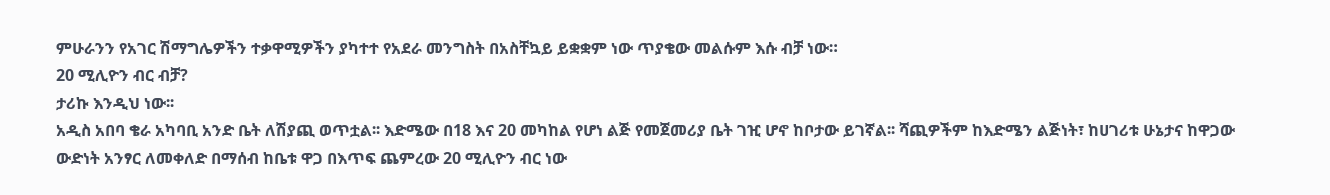ምሁራንን የአገር ሽማግሌዎችን ተቃዋሚዎችን ያካተተ የአደራ መንግስት በአስቸኳይ ይቋቋም ነው ጥያቄው መልሱም እሱ ብቻ ነው።
20 ሚሊዮን ብር ብቻ?
ታሪኩ እንዲህ ነው፡፡
አዲስ አበባ ቄራ አካባቢ አንድ ቤት ለሽያጪ ወጥቷል፡፡ እድሜው በ18 እና 20 መካከል የሆነ ልጅ የመጀመሪያ ቤት ገዢ ሆኖ ከቦታው ይገኛል፡፡ ሻጪዎችም ከእድሜን ልጅነት፣ ከሀገሪቱ ሁኔታና ከዋጋው ውድነት አንፃር ለመቀለድ በማሰብ ከቤቱ ዋጋ በእጥፍ ጨምረው 20 ሚሊዮን ብር ነው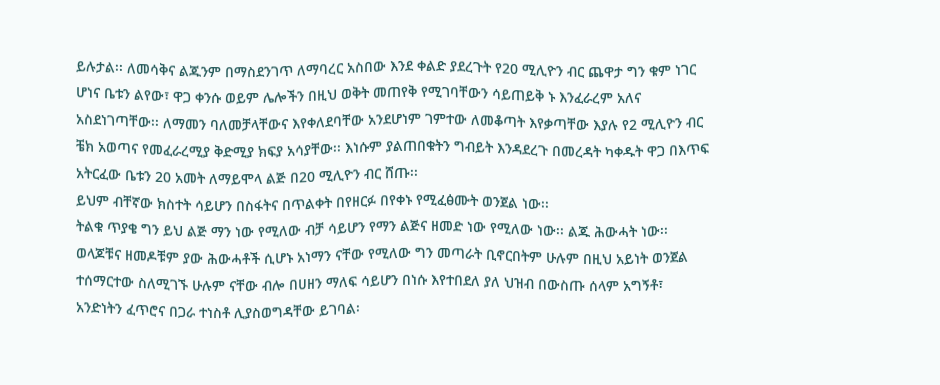ይሉታል፡፡ ለመሳቅና ልጁንም በማስደንገጥ ለማባረር አስበው እንደ ቀልድ ያደረጉት የ20 ሚሊዮን ብር ጨዋታ ግን ቁም ነገር ሆነና ቤቱን ልየው፣ ዋጋ ቀንሱ ወይም ሌሎችን በዚህ ወቅት መጠየቅ የሚገባቸውን ሳይጠይቅ ኑ እንፈራረም አለና አስደነገጣቸው፡፡ ለማመን ባለመቻላቸውና እየቀለደባቸው አንደሆነም ገምተው ለመቆጣት እየቃጣቸው እያሉ የ2 ሚሊዮን ብር ቼክ አወጣና የመፈራረሚያ ቅድሚያ ክፍያ አሳያቸው፡፡ እነሱም ያልጠበቁትን ግብይት እንዳደረጉ በመረዳት ካቀዱት ዋጋ በእጥፍ አትርፈው ቤቱን 20 አመት ለማይሞላ ልጅ በ20 ሚሊዮን ብር ሸጡ፡፡
ይህም ብቸኛው ክስተት ሳይሆን በስፋትና በጥልቀት በየዘርፉ በየቀኑ የሚፈፅሙት ወንጀል ነው፡፡
ትልቁ ጥያቄ ግን ይህ ልጅ ማን ነው የሚለው ብቻ ሳይሆን የማን ልጅና ዘመድ ነው የሚለው ነው፡፡ ልጁ ሕውሓት ነው፡፡ ወላጆቹና ዘመዶቹም ያው ሕውሓቶች ሲሆኑ አነማን ናቸው የሚለው ግን መጣራት ቢኖርበትም ሁሉም በዚህ አይነት ወንጀል ተሰማርተው ስለሚገኙ ሁሉም ናቸው ብሎ በሀዘን ማለፍ ሳይሆን በነሱ እየተበደለ ያለ ህዝብ በውስጡ ሰላም አግኝቶ፣ አንድነትን ፈጥሮና በጋራ ተነስቶ ሊያስወግዳቸው ይገባል፡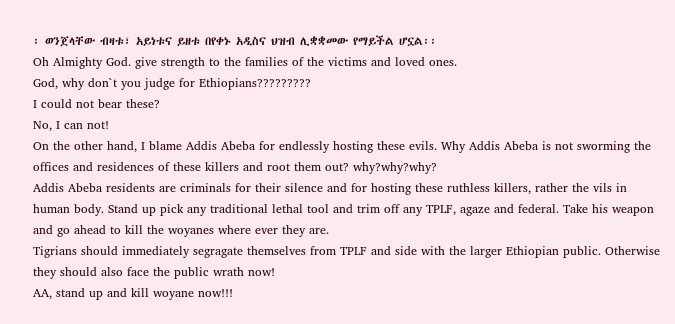፡ ወንጀላቸው ብዛቱ፣ አይነቱና ይዘቱ በየቀኑ አዲስና ህዝብ ሊቋቋመው የማይችል ሆኗል፡፡
Oh Almighty God. give strength to the families of the victims and loved ones.
God, why don`t you judge for Ethiopians?????????
I could not bear these?
No, I can not!
On the other hand, I blame Addis Abeba for endlessly hosting these evils. Why Addis Abeba is not sworming the offices and residences of these killers and root them out? why?why?why?
Addis Abeba residents are criminals for their silence and for hosting these ruthless killers, rather the vils in human body. Stand up pick any traditional lethal tool and trim off any TPLF, agaze and federal. Take his weapon and go ahead to kill the woyanes where ever they are.
Tigrians should immediately segragate themselves from TPLF and side with the larger Ethiopian public. Otherwise they should also face the public wrath now!
AA, stand up and kill woyane now!!!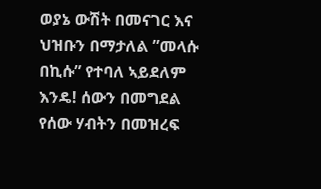ወያኔ ውሽት በመናገር እና ህዝቡን በማታለል ”መላሱ በኪሱ” የተባለ ኣይደለም እንዴ! ሰውን በመግደል የሰው ሃብትን በመዝረፍ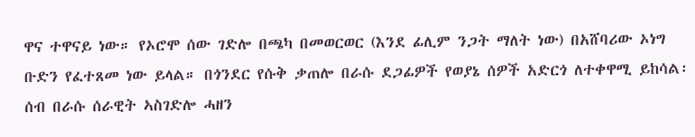ዋና ተዋናይ ነው። የኦሮሞ ሰው ገድሎ በጫካ በመወርወር (እንደ ፊሊም ንጋት ማለት ነው) በአሸባሪው ኦነግ ቡድን የፈተጸመ ነው ይላል። በጎንደር የሱቅ ቃጠሎ በራሱ ደጋፊዎች የወያኔ ሰዎች አድርጎ ለተቀዋሚ ይከሳል፡ ሰብ በራሱ ሰራዊት ኣስገድሎ ሓዘን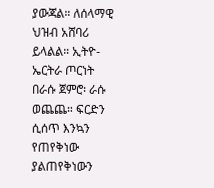ያውጃል። ለሰላማዊ ህዝብ አሸባሪ ይላልል። ኢትዮ-ኤርትራ ጦርነት በራሱ ጀምሮ፡ ራሱ ወጨጨ። ፍርድን ሲሰጥ እንኳን የጠየቅነው ያልጠየቅነውን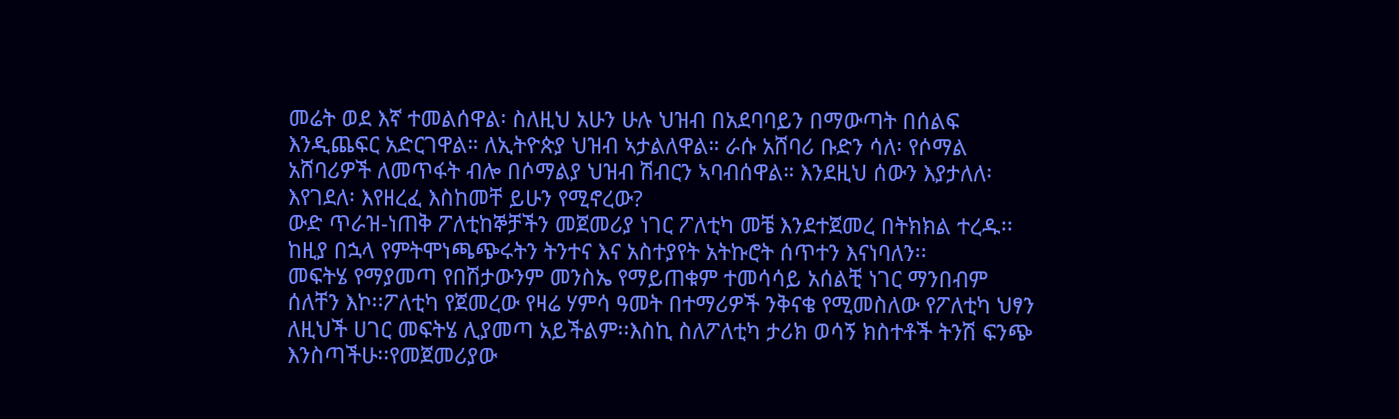መሬት ወደ እኛ ተመልሰዋል፡ ስለዚህ አሁን ሁሉ ህዝብ በአደባባይን በማውጣት በሰልፍ እንዲጨፍር አድርገዋል። ለኢትዮጵያ ህዝብ ኣታልለዋል። ራሱ አሸባሪ ቡድን ሳለ፡ የሶማል አሸባሪዎች ለመጥፋት ብሎ በሶማልያ ህዝብ ሽብርን ኣባብሰዋል። እንደዚህ ሰውን እያታለለ፡ እየገደለ፡ እየዘረፈ እስከመቸ ይሁን የሚኖረው?
ውድ ጥራዝ-ነጠቅ ፖለቲከኞቻችን መጀመሪያ ነገር ፖለቲካ መቼ እንደተጀመረ በትክክል ተረዱ፡፡ከዚያ በኋላ የምትሞነጫጭሩትን ትንተና እና አስተያየት አትኩሮት ሰጥተን እናነባለን፡፡
መፍትሄ የማያመጣ የበሽታውንም መንስኤ የማይጠቁም ተመሳሳይ አሰልቺ ነገር ማንበብም ሰለቸን እኮ፡፡ፖለቲካ የጀመረው የዛሬ ሃምሳ ዓመት በተማሪዎች ንቅናቄ የሚመስለው የፖለቲካ ህፃን ለዚህች ሀገር መፍትሄ ሊያመጣ አይችልም፡፡እስኪ ስለፖለቲካ ታሪክ ወሳኝ ክስተቶች ትንሽ ፍንጭ እንስጣችሁ፡፡የመጀመሪያው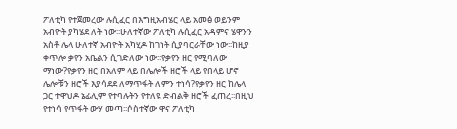ፖለቲካ የተጀመረው ሉሲፈር በእግዚአብሄር ላይ አመፅ ወይንም አብዮት ያካሄደ ለት ነው፡፡ሁለተኛው ፖለቲካ ሉሲፈር አዳምና ሄዋንን አስቶ ሌላ ሁለተኛ አብዮት አካሂዶ ከገነት ሲያባርራቸው ነው፡፡ከዚያ ቀጥሎ ቃየን አቤልን ሲገድለው ነው፡፡የቃየን ዘር የሚባለው ማነው?የቃየን ዘር በአለም ላይ በሌሎች ዘሮች ላይ የበላይ ሆኖ ሌሎቹን ዘሮች እያሳደደ ለማጥፋት ለምን ተነሳ?የቃየን ዘር ከሌላ ጋር ተዋህዶ ኔፊሊም የተባሉትን የተለዩ ድብልቅ ዘሮች ፈጠረ፡፡በዚህ የተነሳ የጥፋት ውሃ መጣ፡፡ሶስተኛው ዋና ፖለቲካ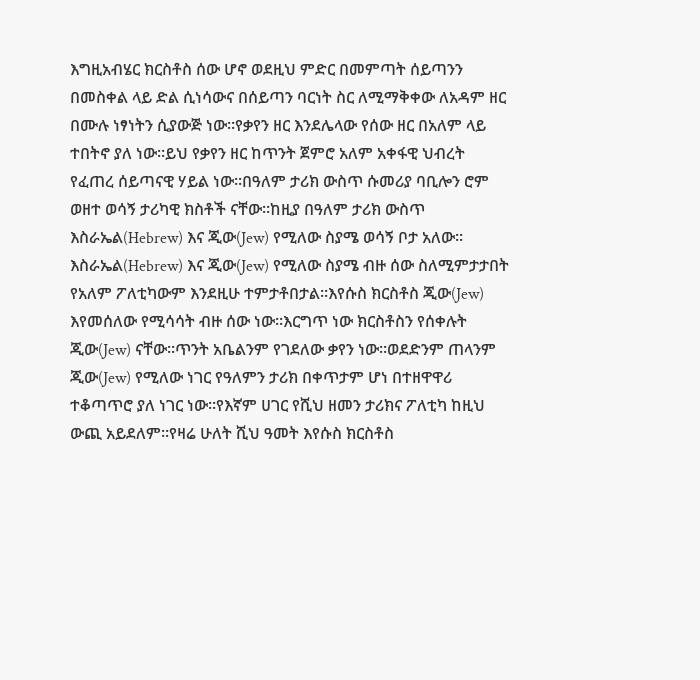እግዚአብሄር ክርስቶስ ሰው ሆኖ ወደዚህ ምድር በመምጣት ሰይጣንን በመስቀል ላይ ድል ሲነሳውና በሰይጣን ባርነት ስር ለሚማቅቀው ለአዳም ዘር በሙሉ ነፃነትን ሲያውጅ ነው፡፡የቃየን ዘር እንደሌላው የሰው ዘር በአለም ላይ ተበትኖ ያለ ነው፡፡ይህ የቃየን ዘር ከጥንት ጀምሮ አለም አቀፋዊ ህብረት የፈጠረ ሰይጣናዊ ሃይል ነው፡፡በዓለም ታሪክ ውስጥ ሱመሪያ ባቢሎን ሮም ወዘተ ወሳኝ ታሪካዊ ክስቶች ናቸው፡፡ከዚያ በዓለም ታሪክ ውስጥ እስራኤል(Hebrew) እና ጂው(Jew) የሚለው ስያሜ ወሳኝ ቦታ አለው፡፡እስራኤል(Hebrew) እና ጂው(Jew) የሚለው ስያሜ ብዙ ሰው ስለሚምታታበት የአለም ፖለቲካውም እንደዚሁ ተምታቶበታል፡፡እየሱስ ክርስቶስ ጂው(Jew) እየመሰለው የሚሳሳት ብዙ ሰው ነው፡፡እርግጥ ነው ክርስቶስን የሰቀሉት ጂው(Jew) ናቸው፡፡ጥንት አቤልንም የገደለው ቃየን ነው፡፡ወደድንም ጠላንም ጂው(Jew) የሚለው ነገር የዓለምን ታሪክ በቀጥታም ሆነ በተዘዋዋሪ ተቆጣጥሮ ያለ ነገር ነው፡፡የእኛም ሀገር የሺህ ዘመን ታሪክና ፖለቲካ ከዚህ ውጪ አይደለም፡፡የዛሬ ሁለት ሺህ ዓመት እየሱስ ክርስቶስ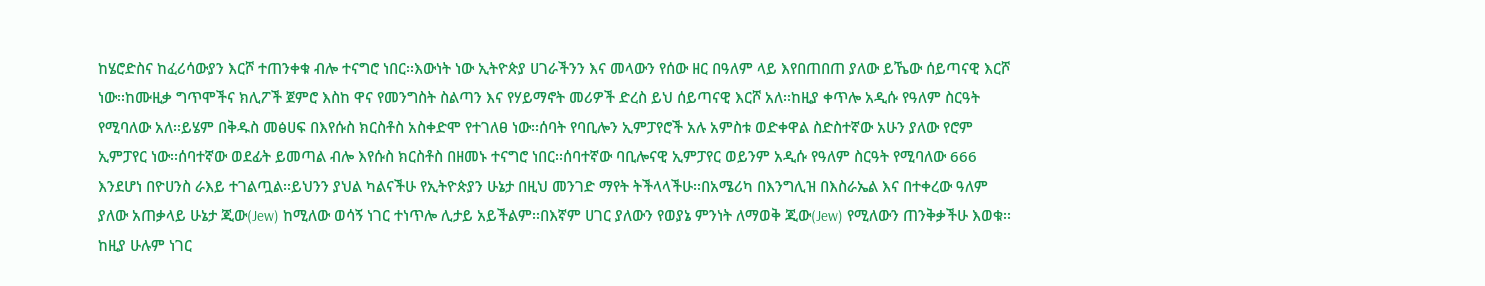ከሄሮድስና ከፈሪሳውያን እርሾ ተጠንቀቁ ብሎ ተናግሮ ነበር፡፡እውነት ነው ኢትዮጵያ ሀገራችንን እና መላውን የሰው ዘር በዓለም ላይ እየበጠበጠ ያለው ይኼው ሰይጣናዊ እርሾ ነው፡፡ከሙዚቃ ግጥሞችና ክሊፖች ጀምሮ እስከ ዋና የመንግስት ስልጣን እና የሃይማኖት መሪዎች ድረስ ይህ ሰይጣናዊ እርሾ አለ፡፡ከዚያ ቀጥሎ አዲሱ የዓለም ስርዓት የሚባለው አለ፡፡ይሄም በቅዱስ መፅሀፍ በእየሱስ ክርስቶስ አስቀድሞ የተገለፀ ነው፡፡ሰባት የባቢሎን ኢምፓየሮች አሉ አምስቱ ወድቀዋል ስድስተኛው አሁን ያለው የሮም ኢምፓየር ነው፡፡ሰባተኛው ወደፊት ይመጣል ብሎ እየሱስ ክርስቶስ በዘመኑ ተናግሮ ነበር፡፡ሰባተኛው ባቢሎናዊ ኢምፓየር ወይንም አዲሱ የዓለም ስርዓት የሚባለው 666 እንደሆነ በዮሀንስ ራእይ ተገልጧል፡፡ይህንን ያህል ካልናችሁ የኢትዮጵያን ሁኔታ በዚህ መንገድ ማየት ትችላላችሁ፡፡በአሜሪካ በእንግሊዝ በእስራኤል እና በተቀረው ዓለም ያለው አጠቃላይ ሁኔታ ጂው(Jew) ከሚለው ወሳኝ ነገር ተነጥሎ ሊታይ አይችልም፡፡በእኛም ሀገር ያለውን የወያኔ ምንነት ለማወቅ ጂው(Jew) የሚለውን ጠንቅቃችሁ እወቁ፡፡ከዚያ ሁሉም ነገር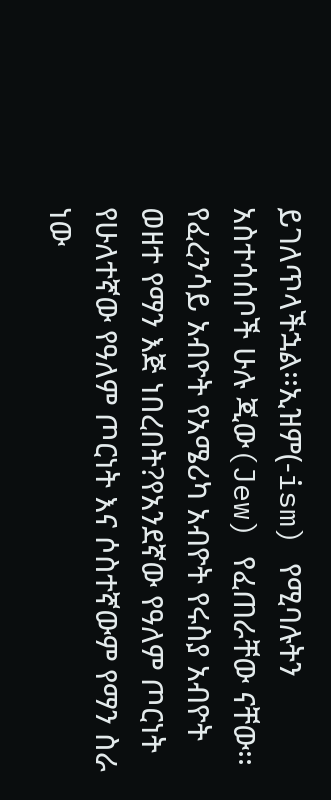ይገለጥላችኋል፡፡ኢዝም(-ism) የሚባሉትን አስተሳሰቦች ሁሉ ጂው(Jew) የፈጠራቸው ናቸው፡፡የፈረንሳይ አብዮት የአሜሪካ አብዮት የሩስያ አብዮት ወዘተ የማን እጅ ነበረበት?የአንደኛው የዓለም ጦርነት የሁለተኛው የዓለም ጦርነት እና ሶስተኛውም የማን ስራ ነው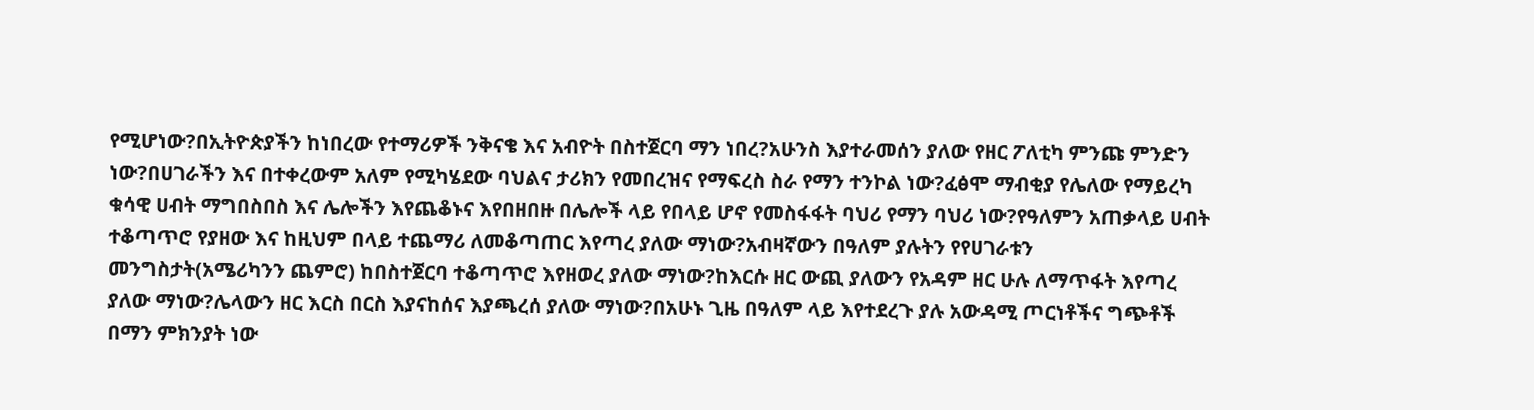የሚሆነው?በኢትዮጵያችን ከነበረው የተማሪዎች ንቅናቄ እና አብዮት በስተጀርባ ማን ነበረ?አሁንስ እያተራመሰን ያለው የዘር ፖለቲካ ምንጩ ምንድን ነው?በሀገራችን እና በተቀረውም አለም የሚካሄደው ባህልና ታሪክን የመበረዝና የማፍረስ ስራ የማን ተንኮል ነው?ፈፅሞ ማብቂያ የሌለው የማይረካ ቁሳዊ ሀብት ማግበስበስ እና ሌሎችን እየጨቆኑና እየበዘበዙ በሌሎች ላይ የበላይ ሆኖ የመስፋፋት ባህሪ የማን ባህሪ ነው?የዓለምን አጠቃላይ ሀብት ተቆጣጥሮ የያዘው እና ከዚህም በላይ ተጨማሪ ለመቆጣጠር እየጣረ ያለው ማነው?አብዛኛውን በዓለም ያሉትን የየሀገራቱን መንግስታት(አሜሪካንን ጨምሮ) ከበስተጀርባ ተቆጣጥሮ እየዘወረ ያለው ማነው?ከእርሱ ዘር ውጪ ያለውን የአዳም ዘር ሁሉ ለማጥፋት እየጣረ ያለው ማነው?ሌላውን ዘር እርስ በርስ እያናከሰና እያጫረሰ ያለው ማነው?በአሁኑ ጊዜ በዓለም ላይ እየተደረጉ ያሉ አውዳሚ ጦርነቶችና ግጭቶች በማን ምክንያት ነው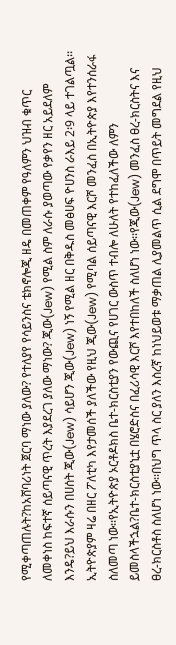የሚቀጣጠሉት?ከአሸባሪነት ጀርባ ማነው ያለው? የተለያየ የሳይንስና ቴክኖሎጂ ዘዴ በመጠቀም የዓለምን ህዝብ ቁጥር ለመቀነስ ከፍተኛ ሰይጣናዊ ጥረት እያደረገ ያለው ማነው? ጂው(Jew) የሚል ስም ለራሱ ያወጣው የቃየን ዘር አይደለም እንዴ?ይህ እራሱን በሀሰት ጂው(Jew) ሳይሆን ጂው(Jew) ነኝ የሚል ዘር በቅዱስ መፅሀፍ ዮሀንስ ራእይ 2፡9 ላይ ተገልጧል፡፡ኢትዮጵያም ዛሬ በዘር ፖለቲካ እየታመሰች ያለችው የዚህ ጂው(Jew) የሚባል ሰይጣናዊ እርሾ መንፈስ በኢትዮጵያ እየተንሰራፋ ስለመጣ ነው፡፡የኢትዮጵያ ኦርቶዶክስ ቤተ-ክርስቲያን የውጪና የሀገር ውስጥ ተብሎ ለሁለት የተከፈለችው ለምን ይመስላችኋል?ቤተ-ክርስቲያኒቷ በሄሮድስና በፈሪሳዊ እርሾ እየተበከለች ስለሆነ ነው፡፡የጂው(Jew) መንፈስ ፀረ-ክርስትና እና ፀረ-ክርስቶስ ስለሆነ ነው፡፡በህግ ጥላ ስር ያለን እስረኛ ከነህይወቱ ማቃጠል ሊያመልጥ ሲል ደግሞ በጥይት መግደል የዚህ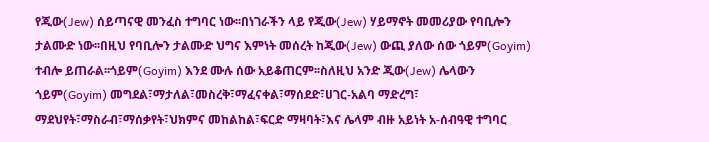የጂው(Jew) ሰይጣናዊ መንፈስ ተግባር ነው፡፡በነገራችን ላይ የጂው(Jew) ሃይማኖት መመሪያው የባቢሎን ታልሙድ ነው፡፡በዚህ የባቢሎን ታልሙድ ህግና እምነት መሰረት ከጂው(Jew) ውጪ ያለው ሰው ጎይም(Goyim) ተብሎ ይጠራል፡፡ጎይም(Goyim) እንደ ሙሉ ሰው አይቆጠርም፡፡ስለዚህ አንድ ጂው(Jew) ሌላውን ጎይም(Goyim) መግደል፣ማታለል፣መስረቅ፣ማፈናቀል፣ማሰደድ፣ሀገር-አልባ ማድረግ፣ ማደህየት፣ማስራብ፣ማሰቃየት፣ህክምና መከልከል፣ፍርድ ማዛባት፣እና ሌላም ብዙ አይነት አ-ሰብዓዊ ተግባር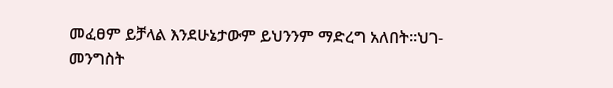መፈፀም ይቻላል እንደሁኔታውም ይህንንም ማድረግ አለበት፡፡ህገ-መንግስት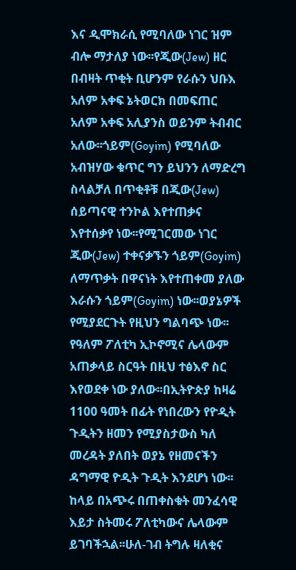እና ዲሞክራሲ የሚባለው ነገር ዝም ብሎ ማታለያ ነው፡፡የጂው(Jew) ዘር በብዛት ጥቂት ቢሆንም የራሱን ህቡእ አለም አቀፍ ኔትወርክ በመፍጠር አለም አቀፍ አሊያንስ ወይንም ትብብር አለው፡፡ጎይም(Goyim) የሚባለው አብዝሃው ቁጥር ግን ይህንን ለማድረግ ስላልቻለ በጥቂቶቹ በጂው(Jew) ሰይጣናዊ ተንኮል እየተጠቃና እየተሰቃየ ነው፡፡የሚገርመው ነገር ጂው(Jew) ተቀናቃኙን ጎይም(Goyim) ለማጥቃት በዋናነት እየተጠቀመ ያለው እራሱን ጎይም(Goyim) ነው፡፡ወያኔዎች የሚያደርጉት የዚህን ግልባጭ ነው፡፡የዓለም ፖለቲካ ኢኮኖሚና ሌላውም አጠቃላይ ስርዓት በዚህ ተፅእኖ ስር እየወደቀ ነው ያለው፡፡በኢትዮጵያ ከዛሬ 1100 ዓመት በፊት የነበረውን የዮዲት ጉዲትን ዘመን የሚያስታውስ ካለ መረዳት ያለበት ወያኔ የዘመናችን ዳግማዊ ዮዲት ጉዲት እንደሆነ ነው፡፡ከላይ በአጭሩ በጠቀስቁት መንፈሳዊ እይታ ስትመሩ ፖለቲካውና ሌላውም ይገባችኋል፡፡ሁለ-ገብ ትግሉ ዛለቂና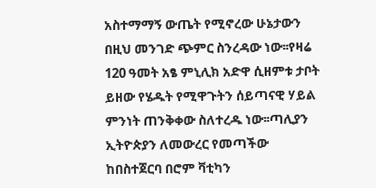አስተማማኝ ውጤት የሚኖረው ሁኔታውን በዚህ መንገድ ጭምር ስንረዳው ነው፡፡የዛሬ 120 ዓመት አፄ ምኒሊክ አድዋ ሲዘምቱ ታቦት ይዘው የሄዱት የሚዋጉትን ሰይጣናዊ ሃይል ምንነት ጠንቅቀው ስለተረዱ ነው፡፡ጣሊያን ኢትዮጵያን ለመውረር የመጣችው ከበስተጀርባ በሮም ቫቲካን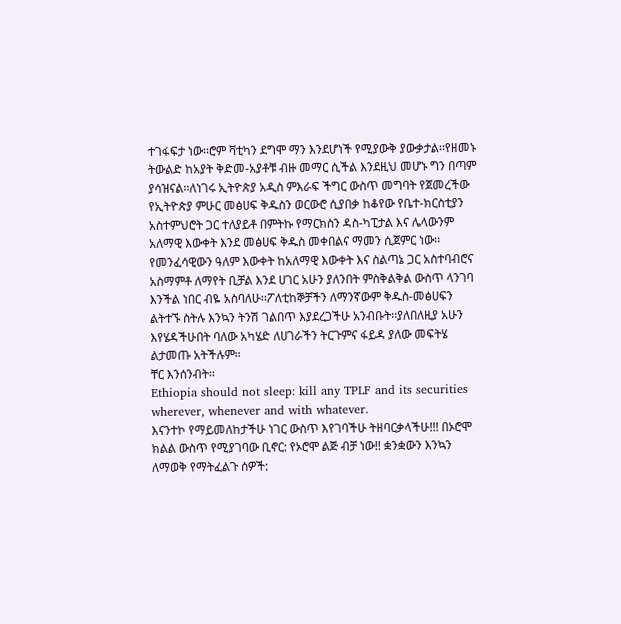ተገፋፍታ ነው፡፡ሮም ቫቲካን ደግሞ ማን እንደሆነች የሚያውቅ ያውቃታል፡፡የዘመኑ ትውልድ ከአያት ቅድመ-አያቶቹ ብዙ መማር ሲችል እንደዚህ መሆኑ ግን በጣም ያሳዝናል፡፡ለነገሩ ኢትዮጵያ አዲስ ምእራፍ ችግር ውስጥ መግባት የጀመረችው የኢትዮጵያ ምሁር መፅሀፍ ቅዱስን ወርውሮ ሲያበቃ ከቆየው የቤተ-ክርስቲያን አስተምህሮት ጋር ተለያይቶ በምትኩ የማርክስን ዳስ-ካፒታል እና ሌላውንም አለማዊ እውቀት እንደ መፅሀፍ ቅዱስ መቀበልና ማመን ሲጀምር ነው፡፡የመንፈሳዊውን ዓለም እውቀት ከአለማዊ እውቀት እና ስልጣኔ ጋር አስተባብሮና አስማምቶ ለማየት ቢቻል እንደ ሀገር አሁን ያለንበት ምስቅልቅል ውስጥ ላንገባ እንችል ነበር ብዬ አስባለሁ፡፡ፖለቲከኞቻችን ለማንኛውም ቅዱስ-መፅሀፍን ልትተኙ ስትሉ እንኳን ትንሽ ገልበጥ እያደረጋችሁ አንብቡት፡፡ያለበለዚያ አሁን እየሄዳችሁበት ባለው አካሄድ ለሀገራችን ትርጉምና ፋይዳ ያለው መፍትሄ ልታመጡ አትችሉም፡፡
ቸር እንሰንብት፡፡
Ethiopia should not sleep: kill any TPLF and its securities wherever, whenever and with whatever.
እናንተኮ የማይመለከታችሁ ነገር ውስጥ እየገባችሁ ትዘባርቃላችሁ!!! በኦሮሞ ክልል ውስጥ የሚያገባው ቢኖር: የኦሮሞ ልጅ ብቻ ነው!! ቋንቋውን እንኳን ለማወቅ የማትፈልጉ ሰዎች: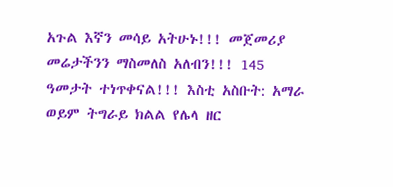አጉል እኛን መሳይ አትሁኑ!!! መጀመሪያ መሬታችንን ማስመለስ አለብን!!! 145 ዓመታት ተነጥቀናል!!! እስቲ አስቡት: አማራ ወይም ትግራይ ክልል የሌላ ዘር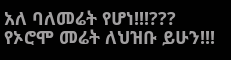አለ ባለመሬት የሆነ!!!??? የኦሮሞ መሬት ለህዝቡ ይሁን!!!